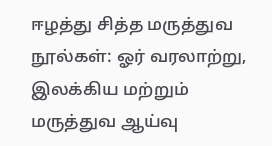ஈழத்து சித்த மருத்துவ நூல்கள்: ஓர் வரலாற்று, இலக்கிய மற்றும் மருத்துவ ஆய்வு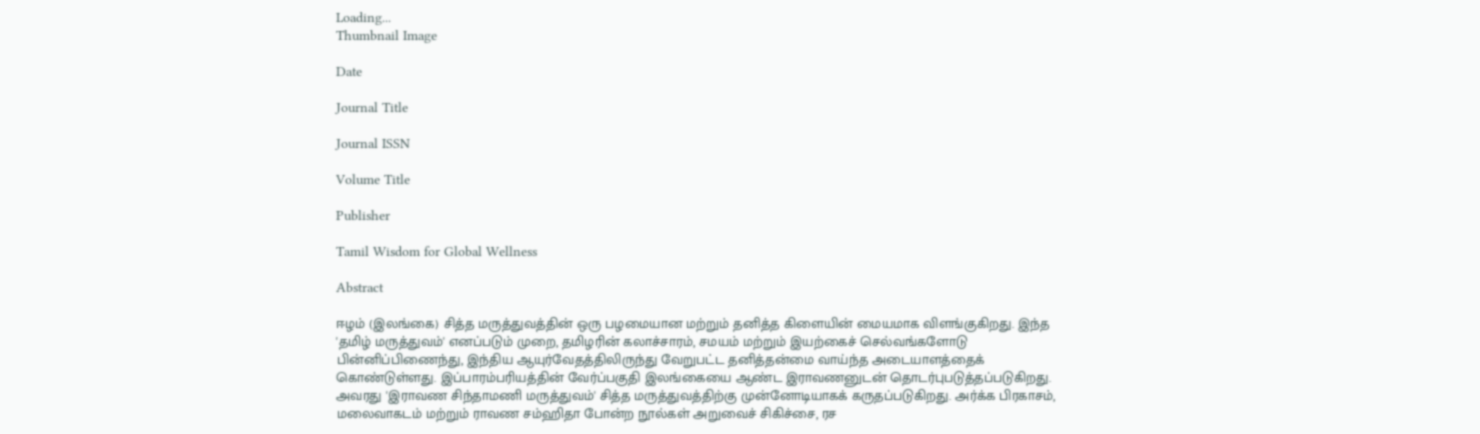Loading...
Thumbnail Image

Date

Journal Title

Journal ISSN

Volume Title

Publisher

Tamil Wisdom for Global Wellness

Abstract

ஈழம் (இலங்கை) சித்த மருத்துவத்தின் ஒரு பழமையான மற்றும் தனித்த கிளையின் மையமாக விளங்குகிறது. இந்த 'தமிழ் மருத்துவம்' எனப்படும் முறை, தமிழரின் கலாச்சாரம், சமயம் மற்றும் இயற்கைச் செல்வங்களோடு பின்னிப்பிணைந்து, இந்திய ஆயுர்வேதத்திலிருந்து வேறுபட்ட தனித்தன்மை வாய்ந்த அடையாளத்தைக் கொண்டுள்ளது. இப்பாரம்பரியத்தின் வேர்ப்பகுதி இலங்கையை ஆண்ட இராவணனுடன் தொடர்புபடுத்தப்படுகிறது. அவரது 'இராவண சிந்தாமணி மருத்துவம்' சித்த மருத்துவத்திற்கு முன்னோடியாகக் கருதப்படுகிறது. அர்க்க பிரகாசம், மலைவாகடம் மற்றும் ராவண சம்ஹிதா போன்ற நூல்கள் அறுவைச் சிகிச்சை, ரச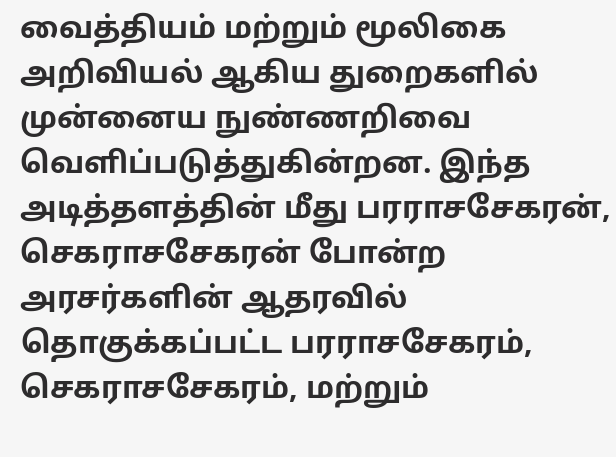வைத்தியம் மற்றும் மூலிகை அறிவியல் ஆகிய துறைகளில் முன்னைய நுண்ணறிவை வெளிப்படுத்துகின்றன. இந்த அடித்தளத்தின் மீது பரராசசேகரன், செகராசசேகரன் போன்ற அரசர்களின் ஆதரவில் தொகுக்கப்பட்ட பரராசசேகரம், செகராசசேகரம், மற்றும்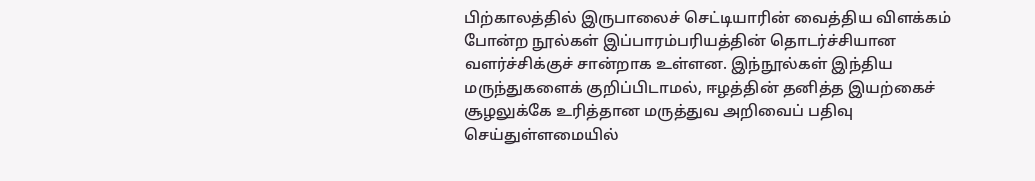பிற்காலத்தில் இருபாலைச் செட்டியாரின் வைத்திய விளக்கம் போன்ற நூல்கள் இப்பாரம்பரியத்தின் தொடர்ச்சியான வளர்ச்சிக்குச் சான்றாக உள்ளன. இந்நூல்கள் இந்திய மருந்துகளைக் குறிப்பிடாமல், ஈழத்தின் தனித்த இயற்கைச் சூழலுக்கே உரித்தான மருத்துவ அறிவைப் பதிவு செய்துள்ளமையில்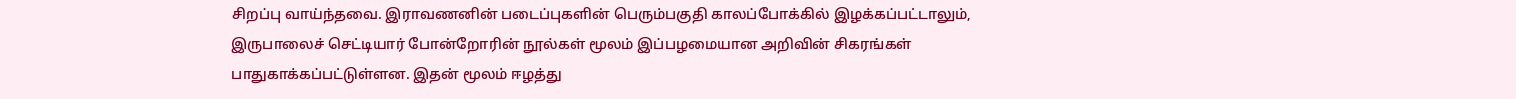சிறப்பு வாய்ந்தவை. இராவணனின் படைப்புகளின் பெரும்பகுதி காலப்போக்கில் இழக்கப்பட்டாலும், இருபாலைச் செட்டியார் போன்றோரின் நூல்கள் மூலம் இப்பழமையான அறிவின் சிகரங்கள் பாதுகாக்கப்பட்டுள்ளன. இதன் மூலம் ஈழத்து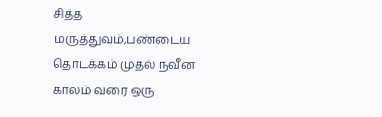சித்த மருத்துவம்,பண்டைய தொடக்கம் முதல் நவீன காலம் வரை ஒரு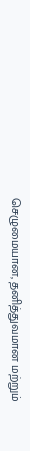செழுமையான, தனித்துவமான மற்றும்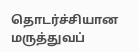தொடர்ச்சியான மருத்துவப்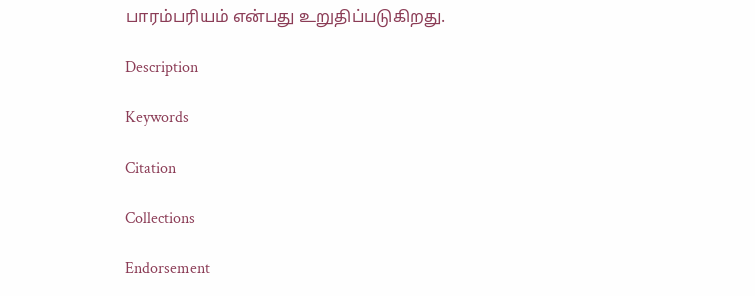பாரம்பரியம் என்பது உறுதிப்படுகிறது.

Description

Keywords

Citation

Collections

Endorsement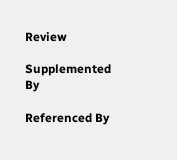Review

Supplemented By

Referenced By